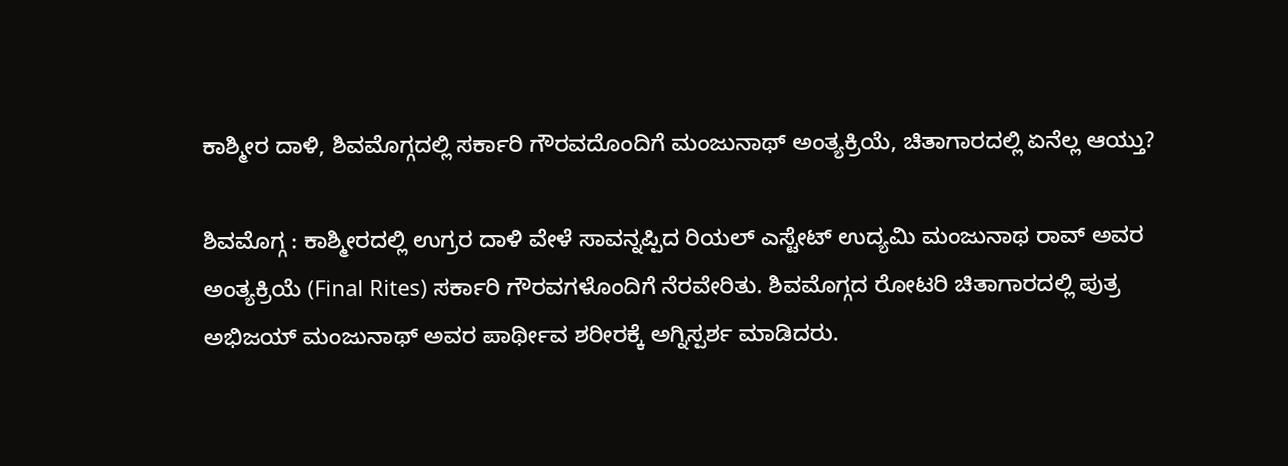ಕಾಶ್ಮೀರ ದಾಳಿ, ಶಿವಮೊಗ್ಗದಲ್ಲಿ ಸರ್ಕಾರಿ ಗೌರವದೊಂದಿಗೆ ಮಂಜುನಾಥ್‌ ಅಂತ್ಯಕ್ರಿಯೆ, ಚಿತಾಗಾರದಲ್ಲಿ ಏನೆಲ್ಲ ಆಯ್ತು?

ಶಿವಮೊಗ್ಗ : ಕಾಶ್ಮೀರದಲ್ಲಿ ಉಗ್ರರ ದಾಳಿ ವೇಳೆ ಸಾವನ್ನಪ್ಪಿದ ರಿಯಲ್‌ ಎಸ್ಟೇಟ್‌ ಉದ್ಯಮಿ ಮಂಜುನಾಥ ರಾವ್‌ ಅವರ ಅಂತ್ಯಕ್ರಿಯೆ (Final Rites) ಸರ್ಕಾರಿ ಗೌರವಗಳೊಂದಿಗೆ ನೆರವೇರಿತು. ಶಿವಮೊಗ್ಗದ ರೋಟರಿ ಚಿತಾಗಾರದಲ್ಲಿ ಪುತ್ರ ಅಭಿಜಯ್‌ ಮಂಜುನಾಥ್‌ ಅವರ ಪಾರ್ಥೀವ ಶರೀರಕ್ಕೆ ಅಗ್ನಿಸ್ಪರ್ಶ ಮಾಡಿದರು.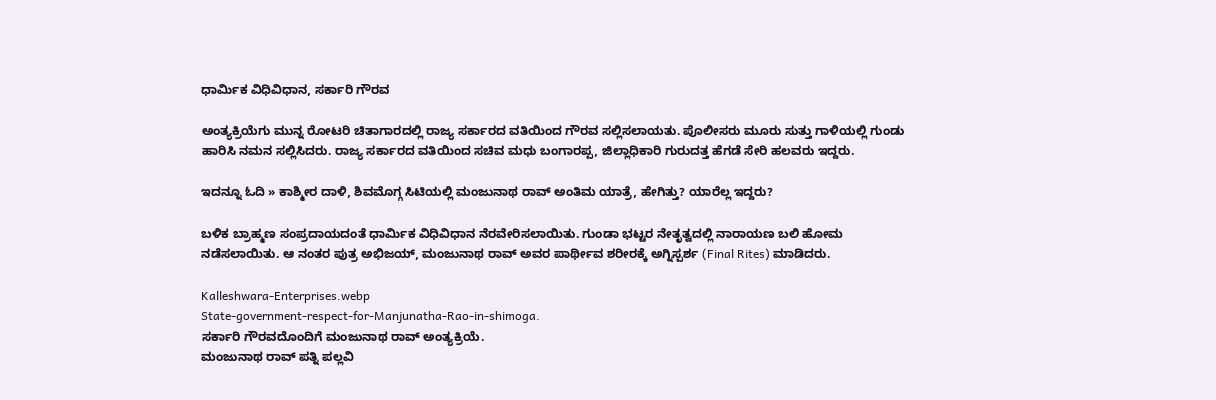ಧಾರ್ಮಿಕ ವಿಧಿವಿಧಾನ, ಸರ್ಕಾರಿ ಗೌರವ

ಅಂತ್ಯಕ್ರಿಯೆಗು ಮುನ್ನ ರೋಟರಿ ಚಿತಾಗಾರದಲ್ಲಿ ರಾಜ್ಯ ಸರ್ಕಾರದ ವತಿಯಿಂದ ಗೌರವ ಸಲ್ಲಿಸಲಾಯತು. ಪೊಲೀಸರು ಮೂರು ಸುತ್ತು ಗಾಳಿಯಲ್ಲಿ ಗುಂಡು ಹಾರಿಸಿ ನಮನ ಸಲ್ಲಿಸಿದರು. ರಾಜ್ಯ ಸರ್ಕಾರದ ವತಿಯಿಂದ ಸಚಿವ ಮಧು ಬಂಗಾರಪ್ಪ, ಜಿಲ್ಲಾಧಿಕಾರಿ ಗುರುದತ್ತ ಹೆಗಡೆ ಸೇರಿ ಹಲವರು ಇದ್ದರು.

ಇದನ್ನೂ ಓದಿ » ಕಾಶ್ಮೀರ ದಾಳಿ, ಶಿವಮೊಗ್ಗ ಸಿಟಿಯಲ್ಲಿ ಮಂಜುನಾಥ ರಾವ್‌ ಅಂತಿಮ ಯಾತ್ರೆ, ಹೇಗಿತ್ತು? ಯಾರೆಲ್ಲ ಇದ್ದರು?

ಬಳಿಕ ಬ್ರಾಹ್ಮಣ ಸಂಪ್ರದಾಯದಂತೆ ಧಾರ್ಮಿಕ ವಿಧಿವಿಧಾನ ನೆರವೇರಿಸಲಾಯಿತು. ಗುಂಡಾ ಭಟ್ಟರ ನೇತೃತ್ವದಲ್ಲಿ ನಾರಾಯಣ ಬಲಿ ಹೋಮ ನಡೆಸಲಾಯಿತು. ಆ ನಂತರ ಪುತ್ರ ಅಭಿಜಯ್‌, ಮಂಜುನಾಥ ರಾವ್‌ ಅವರ ಪಾರ್ಥೀವ ಶರೀರಕ್ಕೆ ಅಗ್ನಿಸ್ಪರ್ಶ (Final Rites) ಮಾಡಿದರು.

Kalleshwara-Enterprises.webp
State-government-respect-for-Manjunatha-Rao-in-shimoga.
ಸರ್ಕಾರಿ ಗೌರವದೊಂದಿಗೆ ಮಂಜುನಾಥ ರಾವ್‌ ಅಂತ್ಯಕ್ರಿಯೆ.
ಮಂಜುನಾಥ ರಾವ್‌ ಪತ್ನಿ ಪಲ್ಲವಿ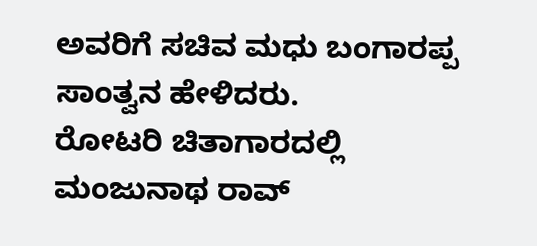ಅವರಿಗೆ ಸಚಿವ ಮಧು ಬಂಗಾರಪ್ಪ ಸಾಂತ್ವನ ಹೇಳಿದರು.
ರೋಟರಿ ಚಿತಾಗಾರದಲ್ಲಿ ಮಂಜುನಾಥ ರಾವ್‌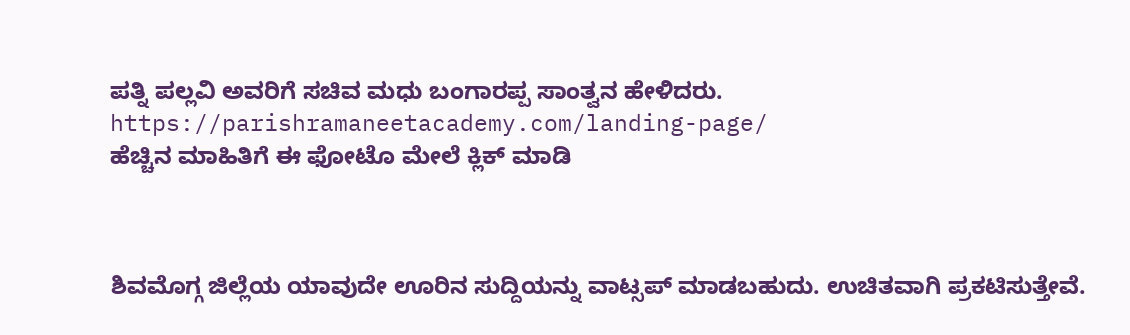ಪತ್ನಿ ಪಲ್ಲವಿ ಅವರಿಗೆ ಸಚಿವ ಮಧು ಬಂಗಾರಪ್ಪ ಸಾಂತ್ವನ ಹೇಳಿದರು.
https://parishramaneetacademy.com/landing-page/
ಹೆಚ್ಚಿನ ಮಾಹಿತಿಗೆ ಈ ಫೋಟೊ ಮೇಲೆ ಕ್ಲಿಕ್‌ ಮಾಡಿ



ಶಿವಮೊಗ್ಗ ಜಿಲ್ಲೆಯ ಯಾವುದೇ ಊರಿನ ಸುದ್ದಿಯನ್ನು ವಾಟ್ಸಪ್‌ ಮಾಡಬಹುದು. ಉಚಿತವಾಗಿ ಪ್ರಕಟಿಸುತ್ತೇವೆ.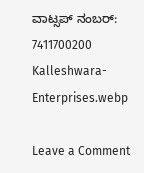ವಾಟ್ಸಪ್‌ ನಂಬರ್: 7411700200
Kalleshwara-Enterprises.webp

Leave a Comment